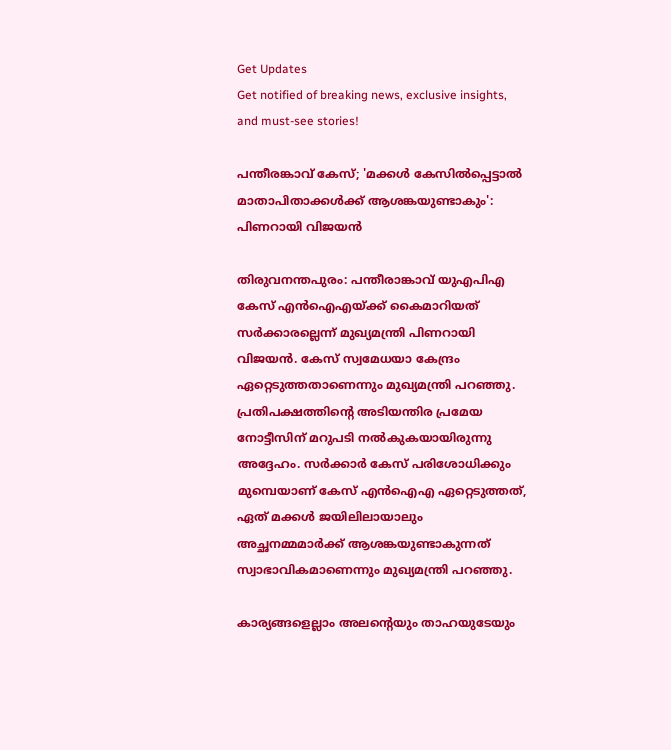Get Updates
Get notified of breaking news, exclusive insights, and must-see stories!

പന്തീരങ്കാവ് കേസ്; 'മക്കള്‍ കേസില്‍പ്പെട്ടാല്‍ മാതാപിതാക്കള്‍ക്ക് ആശങ്കയുണ്ടാകും': പിണറായി വിജയൻ

തിരുവനന്തപുരം: പന്തീരാങ്കാവ് യുഎപിഎ കേസ് എൻഐഎയ്ക്ക് കൈമാറിയത് സർക്കാരല്ലെന്ന് മുഖ്യമന്ത്രി പിണറായി വിജയൻ. കേസ് സ്വമേധയാ കേന്ദ്രം ഏറ്റെടുത്തതാണെന്നും മുഖ്യമന്ത്രി പറഞ്ഞു. പ്രതിപക്ഷത്തിന്റെ അടിയന്തിര പ്രമേയ നോട്ടീസിന് മറുപടി നൽകുകയായിരുന്നു അദ്ദേഹം. സര്‍ക്കാര്‍ കേസ് പരിശോധിക്കും മുമ്പെയാണ് കേസ് എൻഐഎ ഏറ്റെടുത്തത്, ഏത് മക്കൾ ജയിലിലായാലും അച്ഛനമ്മമാർക്ക് ആശങ്കയുണ്ടാകുന്നത് സ്വാഭാവികമാണെന്നും മുഖ്യമന്ത്രി പറഞ്ഞു.

കാര്യങ്ങളെല്ലാം അലന്റെയും താഹയുടേയും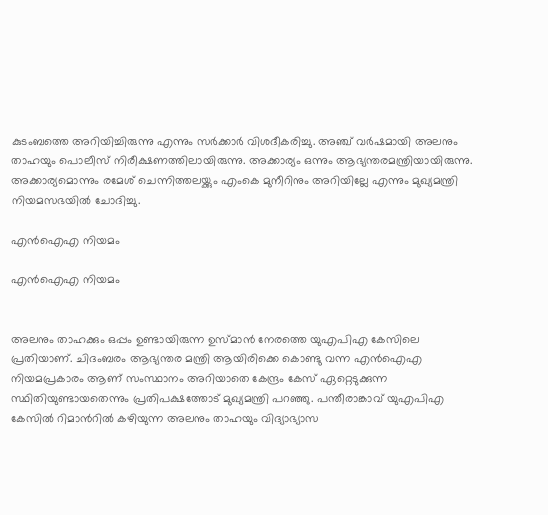കുടംബത്തെ അറിയിച്ചിരുന്നു എന്നും സർക്കാർ വിശദീകരിച്ചു. അഞ്ച് വര്‍ഷമായി അലനും താഹയും പൊലീസ് നിരീക്ഷണത്തിലായിരുന്നു. അക്കാര്യം ഒന്നും ആഭ്യന്തരമന്ത്രിയായിരുന്നു. അക്കാര്യമൊന്നും രമേശ് ചെന്നിത്തലയ്ക്കും എംകെ മുനീറിനും അറിയില്ലേ എന്നും മുഖ്യമന്ത്രി നിയമസഭയിൽ ചോദിച്ചു.

എൻഐഎ നിയമം

എൻഐഎ നിയമം


അലനും താഹക്കും ഒപ്പം ഉണ്ടായിരുന്ന ഉസ്മാൻ നേരത്തെ യുഎപിഎ കേസിലെ പ്രതിയാണ്. ചിദംബരം ആഭ്യന്തര മന്ത്രി ആയിരിക്കെ കൊണ്ടു വന്ന എൻഐഎ നിയമപ്രകാരം ആണ് സംസ്ഥാനം അറിയാതെ കേന്ദ്രം കേസ് ഏറ്റെടുക്കുന്ന സ്ഥിതിയുണ്ടായതെന്നും പ്രതിപക്ഷത്തോട് മുഖ്യമന്ത്രി പറഞ്ഞു. പന്തീരാങ്കാവ് യുഎപിഎ കേസിൽ റിമാന്‍റിൽ കഴിയുന്ന അലനും താഹയും വിദ്യാഭ്യാസ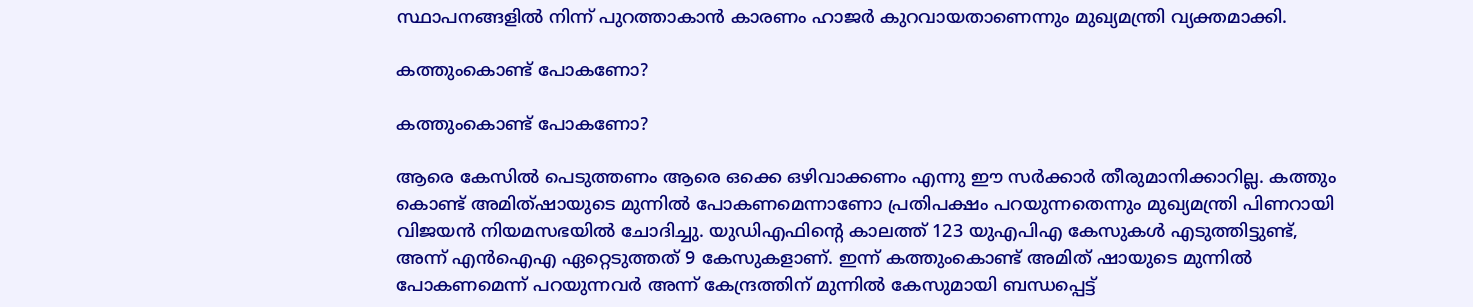സ്ഥാപനങ്ങളിൽ നിന്ന് പുറത്താകാൻ കാരണം ഹാജര്‍ കുറവായതാണെന്നും മുഖ്യമന്ത്രി വ്യക്തമാക്കി.

കത്തുംകൊണ്ട് പോകണോ?

കത്തുംകൊണ്ട് പോകണോ?

ആരെ കേസിൽ പെടുത്തണം ആരെ ഒക്കെ ഒഴിവാക്കണം എന്നു ഈ സർക്കാർ തീരുമാനിക്കാറില്ല. കത്തും കൊണ്ട് അമിത്ഷായുടെ മുന്നിൽ പോകണമെന്നാണോ പ്രതിപക്ഷം പറയുന്നതെന്നും മുഖ്യമന്ത്രി പിണറായി വിജയൻ നിയമസഭയിൽ ചോദിച്ചു. യുഡിഎഫിന്‍റെ കാലത്ത് 123 യുഎപിഎ കേസുകൾ എടുത്തിട്ടുണ്ട്, അന്ന് എൻഐഎ ഏറ്റെടുത്തത് 9 കേസുകളാണ്. ഇന്ന് കത്തുംകൊണ്ട് അമിത് ഷായുടെ മുന്നിൽ പോകണമെന്ന് പറയുന്നവർ അന്ന് കേന്ദ്രത്തിന് മുന്നിൽ കേസുമായി ബന്ധപ്പെട്ട്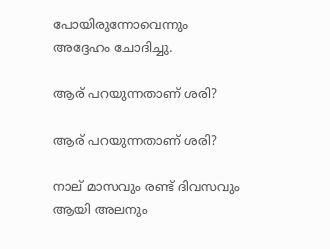പോയിരുന്നോവെന്നും അദ്ദേഹം ചോദിച്ചു.

ആര് പറയുന്നതാണ് ശരി?

ആര് പറയുന്നതാണ് ശരി?

നാല് മാസവും രണ്ട് ദിവസവും ആയി അലനും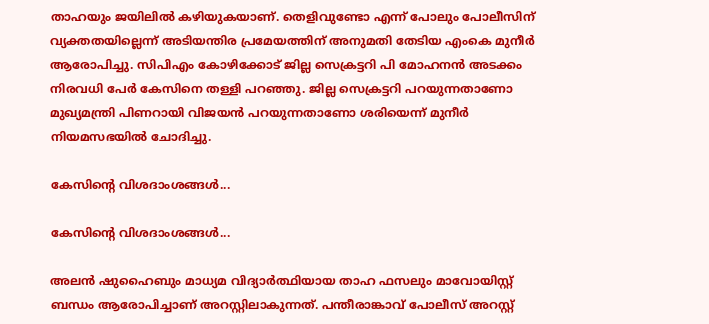താഹയും ജയിലിൽ കഴിയുകയാണ്. തെളിവുണ്ടോ എന്ന് പോലും പോലീസിന് വ്യക്തതയില്ലെന്ന് അടിയന്തിര പ്രമേയത്തിന് അനുമതി തേടിയ എംകെ മുനീർ ആരോപിച്ചു. സിപിഎം കോഴിക്കോട് ജില്ല സെക്രട്ടറി പി മോഹനൻ അടക്കം നിരവധി പേർ കേസിനെ തള്ളി പറഞ്ഞു. ജില്ല സെക്രട്ടറി പറയുന്നതാണോ മുഖ്യമന്ത്രി പിണറായി വിജയൻ പറയുന്നതാണോ ശരിയെന്ന് മുനീർ നിയമസഭയിൽ ചോദിച്ചു.

കേസിന്റെ വിശദാംശങ്ങൾ...

കേസിന്റെ വിശദാംശങ്ങൾ...

അലൻ ഷുഹൈബും മാധ്യമ വിദ്യാര്‍ത്ഥിയായ താഹ ഫസലും മാവോയിസ്റ്റ് ബന്ധം ആരോപിച്ചാണ് അറസ്റ്റിലാകുന്നത്. പന്തീരാങ്കാവ് പോലീസ് അറസ്റ്റ്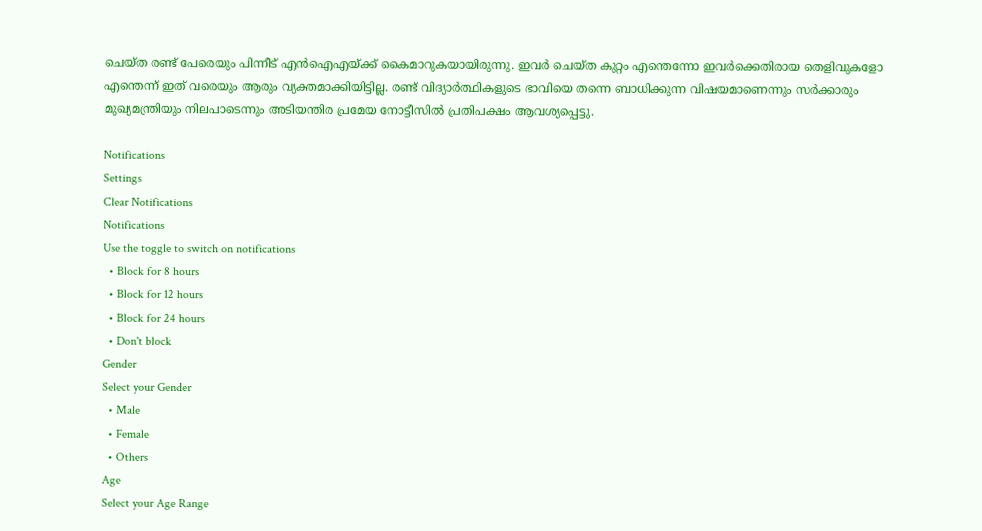ചെയ്ത രണ്ട് പേരെയും പിന്നീട് എൻഐഎയ്ക്ക് കൈമാറുകയായിരുന്നു. ഇവര്‍ ചെയ്ത കുറ്റം എന്തെന്നോ ഇവര്‍ക്കെതിരായ തെളിവുകളോ എന്തെന്ന് ഇത് വരെയും ആരും വ്യക്തമാക്കിയിട്ടില്ല. രണ്ട് വിദ്യാര്‍ത്ഥികളുടെ ഭാവിയെ തന്നെ ബാധിക്കുന്ന വിഷയമാണെന്നും സര്‍ക്കാരും മുഖ്യമന്ത്രിയും നിലപാടെന്നും അടിയന്തിര പ്രമേയ നോട്ടീസിൽ പ്രതിപക്ഷം ആവശ്യപ്പെട്ടു.

Notifications
Settings
Clear Notifications
Notifications
Use the toggle to switch on notifications
  • Block for 8 hours
  • Block for 12 hours
  • Block for 24 hours
  • Don't block
Gender
Select your Gender
  • Male
  • Female
  • Others
Age
Select your Age Range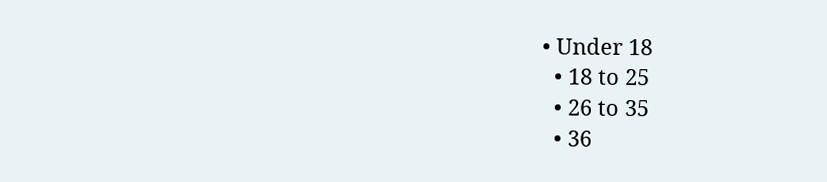• Under 18
  • 18 to 25
  • 26 to 35
  • 36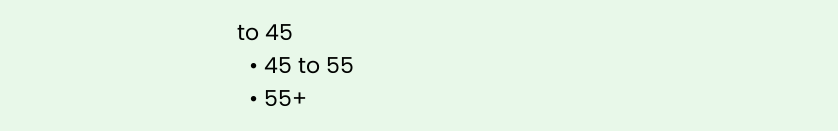to 45
  • 45 to 55
  • 55+